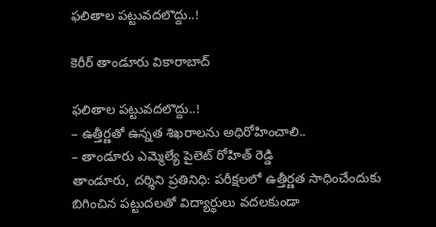ఫ‌లితాల పట్టువ‌ద‌లొద్దు..!

కెరీర్ తాండూరు వికారాబాద్

ఫ‌లితాల పట్టువ‌ద‌లొద్దు..!
– ఉత్తీర్ణ‌తో ఉన్నత శిఖరాలను అధిరోహించాలి..
– తాండూరు ఎమ్మెల్యే పైలెట్ రోహిత్ రెడ్డి
తాండూరు, ద‌ర్శిని ప్ర‌తినిధి: ప‌రీక్ష‌ల‌లో ఉత్తీర్ణ‌త సాధించేందుకు బిగించిన ప‌ట్టుద‌ల‌తో విద్యార్థులు వ‌ద‌ల‌కుండా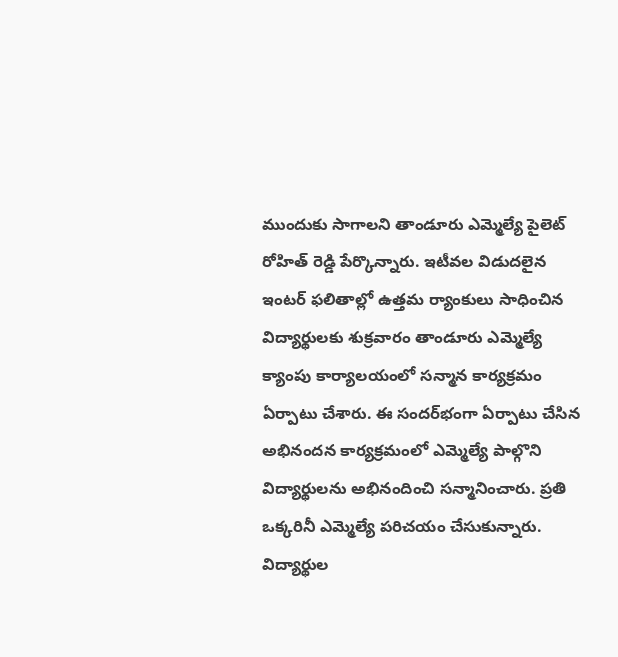ముందుకు సాగాల‌ని తాండూరు ఎమ్మెల్యే పైలెట్ రోహిత్ రెడ్డి పేర్కొన్నారు. ఇటీవ‌ల విడుద‌లైన ఇంట‌ర్ ఫ‌లితాల్లో ఉత్త‌మ‌ ర్యాంకులు సాధించిన విద్యార్థులకు శుక్ర‌వారం తాండూరు ఎమ్మెల్యే క్యాంపు కార్యాలయంలో స‌న్మాన కార్య‌క్ర‌మం ఏర్పాటు చేశారు. ఈ సంద‌ర్‌భంగా ఏర్పాటు చేసిన అభినందన కార్యక్రమంలో ఎమ్మెల్యే పాల్గొని విద్యార్థులను అభినందించి సన్మానించారు. ప్రతి ఒక్కరినీ ఎమ్మెల్యే పరిచయం చేసుకున్నారు. విద్యార్థుల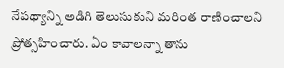నేపథ్యాన్ని అడిగి తెలుసుకుని మరింత రాణించాలని ప్రోత్సహించారు. ఏం కావాలన్నా తాను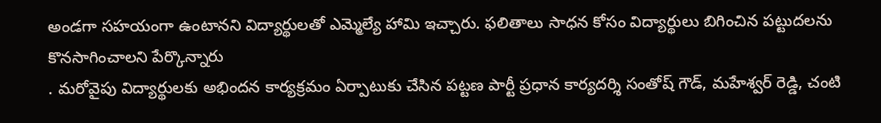అండగా సహయంగా ఉంటానని విద్యార్థులతో ఎమ్మెల్యే హామి ఇచ్చారు. ఫ‌లితాలు సాధ‌న కోసం విద్యార్థులు బిగించిన ప‌ట్టుద‌ల‌ను కొన‌సాగించాల‌ని పేర్కొన్నారు
. మ‌రోవైపు విద్యార్థుల‌కు అభింద‌న కార్యక్రమం ఏర్పాటుకు చేసిన పట్టణ పార్టీ ప్రధాన కార్యదర్శి సంతోష్ గౌడ్, మహేశ్వర్ రెడ్డి, చంటి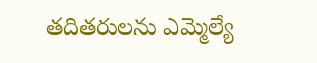తదితరులను ఎమ్మెల్యే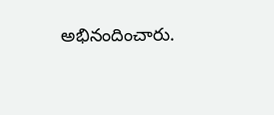అభినందించారు.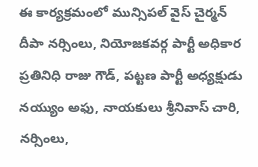ఈ కార్యక్రమంలో మున్సిపల్ వైస్ చైర్మన్ దీపా నర్సింలు, నియోజకవర్గ పార్టీ అధికార ప్రతినిధి రాజు గౌడ్, పట్టణ పార్టీ అధ్యక్షుడు నయ్యుం అఫు, నాయకులు శ్రీనివాస్ చారి, నర్సింలు,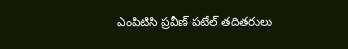ఎంపిటిసి ప్రవీణ్ పటేల్ తదితరులు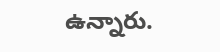ఉన్నారు.